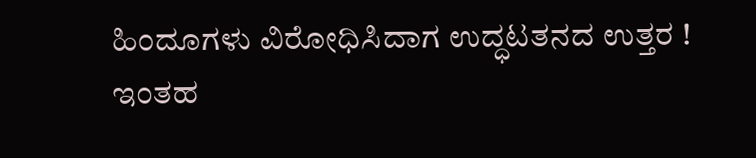ಹಿಂದೂಗಳು ವಿರೋಧಿಸಿದಾಗ ಉದ್ಧಟತನದ ಉತ್ತರ !
ಇಂತಹ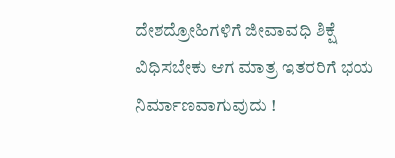ದೇಶದ್ರೋಹಿಗಳಿಗೆ ಜೀವಾವಧಿ ಶಿಕ್ಷೆ ವಿಧಿಸಬೇಕು ಆಗ ಮಾತ್ರ ಇತರರಿಗೆ ಭಯ ನಿರ್ಮಾಣವಾಗುವುದು !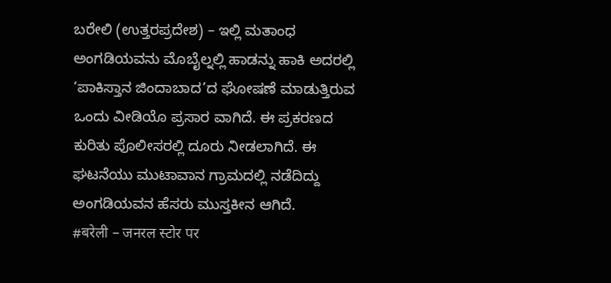ಬರೇಲಿ (ಉತ್ತರಪ್ರದೇಶ) – ಇಲ್ಲಿ ಮತಾಂಧ ಅಂಗಡಿಯವನು ಮೊಬೈಲ್ನಲ್ಲಿ ಹಾಡನ್ನು ಹಾಕಿ ಅದರಲ್ಲಿ ‘ಪಾಕಿಸ್ತಾನ ಜಿಂದಾಬಾದ’ದ ಘೋಷಣೆ ಮಾಡುತ್ತಿರುವ ಒಂದು ವೀಡಿಯೊ ಪ್ರಸಾರ ವಾಗಿದೆ. ಈ ಪ್ರಕರಣದ ಕುರಿತು ಪೊಲೀಸರಲ್ಲಿ ದೂರು ನೀಡಲಾಗಿದೆ. ಈ ಘಟನೆಯು ಮುಟಾವಾನ ಗ್ರಾಮದಲ್ಲಿ ನಡೆದಿದ್ದು ಅಂಗಡಿಯವನ ಹೆಸರು ಮುಸ್ತಕೀನ ಆಗಿದೆ.
#बरेली – जनरल स्टोर पर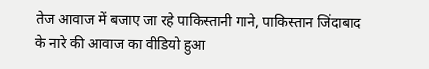तेज आवाज में बजाए जा रहे पाकिस्तानी गाने, पाकिस्तान जिंदाबाद के नारे की आवाज का वीडियो हुआ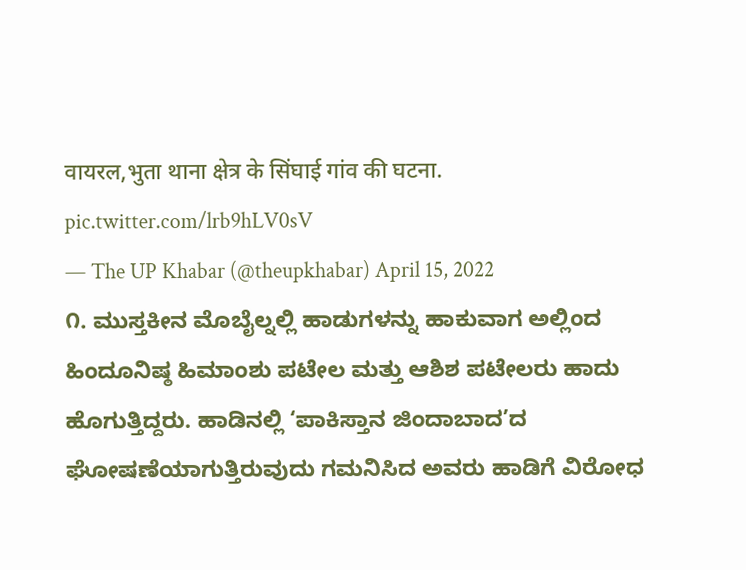वायरल,भुता थाना क्षेत्र के सिंघाई गांव की घटना. pic.twitter.com/lrb9hLV0sV
— The UP Khabar (@theupkhabar) April 15, 2022
೧. ಮುಸ್ತಕೀನ ಮೊಬೈಲ್ನಲ್ಲಿ ಹಾಡುಗಳನ್ನು ಹಾಕುವಾಗ ಅಲ್ಲಿಂದ ಹಿಂದೂನಿಷ್ಠ ಹಿಮಾಂಶು ಪಟೇಲ ಮತ್ತು ಆಶಿಶ ಪಟೇಲರು ಹಾದು ಹೊಗುತ್ತಿದ್ದರು. ಹಾಡಿನಲ್ಲಿ ‘ಪಾಕಿಸ್ತಾನ ಜಿಂದಾಬಾದ’ದ ಘೋಷಣೆಯಾಗುತ್ತಿರುವುದು ಗಮನಿಸಿದ ಅವರು ಹಾಡಿಗೆ ವಿರೋಧ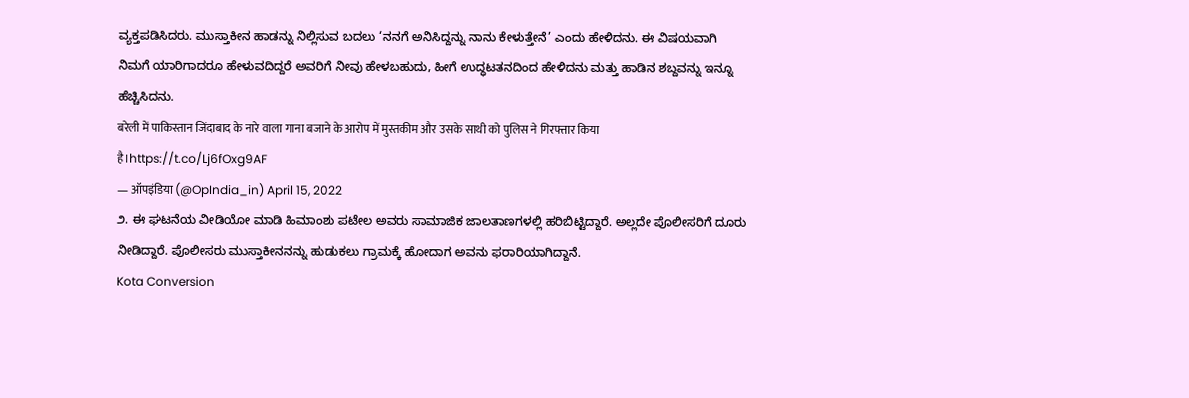ವ್ಯಕ್ತಪಡಿಸಿದರು. ಮುಸ್ತಾಕೀನ ಹಾಡನ್ನು ನಿಲ್ಲಿಸುವ ಬದಲು ‘ನನಗೆ ಅನಿಸಿದ್ದನ್ನು ನಾನು ಕೇಳುತ್ತೇನೆ’ ಎಂದು ಹೇಳಿದನು. ಈ ವಿಷಯವಾಗಿ ನಿಮಗೆ ಯಾರಿಗಾದರೂ ಹೇಳುವದಿದ್ದರೆ ಅವರಿಗೆ ನೀವು ಹೇಳಬಹುದು, ಹೀಗೆ ಉದ್ಧಟತನದಿಂದ ಹೇಳಿದನು ಮತ್ತು ಹಾಡಿನ ಶಬ್ದವನ್ನು ಇನ್ನೂ ಹೆಚ್ಚಿಸಿದನು.
बरेली में पाकिस्तान जिंदाबाद के नारे वाला गाना बजाने के आरोप में मुस्तकीम और उसके साथी को पुलिस ने गिरफ्तार किया है।https://t.co/Lj6fOxg9AF
— ऑपइंडिया (@OpIndia_in) April 15, 2022
೨. ಈ ಘಟನೆಯ ವೀಡಿಯೋ ಮಾಡಿ ಹಿಮಾಂಶು ಪಟೇಲ ಅವರು ಸಾಮಾಜಿಕ ಜಾಲತಾಣಗಳಲ್ಲಿ ಹರಿಬಿಟ್ಟಿದ್ದಾರೆ. ಅಲ್ಲದೇ ಪೊಲೀಸರಿಗೆ ದೂರು ನೀಡಿದ್ದಾರೆ. ಪೊಲೀಸರು ಮುಸ್ತಾಕೀನನನ್ನು ಹುಡುಕಲು ಗ್ರಾಮಕ್ಕೆ ಹೋದಾಗ ಅವನು ಫರಾರಿಯಾಗಿದ್ದಾನೆ.
Kota Conversion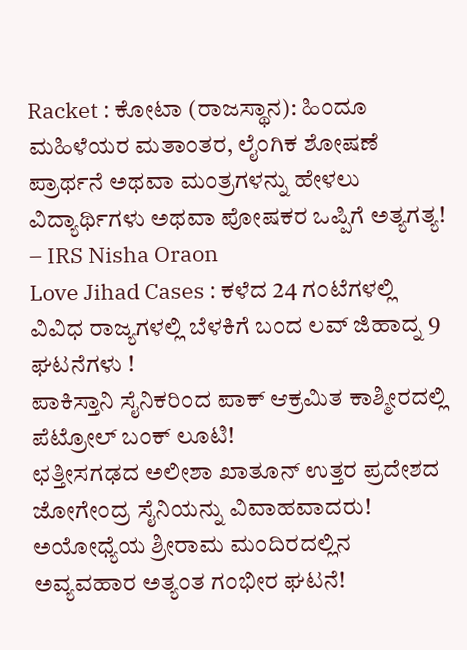Racket : ಕೋಟಾ (ರಾಜಸ್ಥಾನ): ಹಿಂದೂ ಮಹಿಳೆಯರ ಮತಾಂತರ, ಲೈಂಗಿಕ ಶೋಷಣೆ
ಪ್ರಾರ್ಥನೆ ಅಥವಾ ಮಂತ್ರಗಳನ್ನು ಹೇಳಲು ವಿದ್ಯಾರ್ಥಿಗಳು ಅಥವಾ ಪೋಷಕರ ಒಪ್ಪಿಗೆ ಅತ್ಯಗತ್ಯ! – IRS Nisha Oraon
Love Jihad Cases : ಕಳೆದ 24 ಗಂಟೆಗಳಲ್ಲಿ ವಿವಿಧ ರಾಜ್ಯಗಳಲ್ಲಿ ಬೆಳಕಿಗೆ ಬಂದ ಲವ್ ಜಿಹಾದ್ನ 9 ಘಟನೆಗಳು !
ಪಾಕಿಸ್ತಾನಿ ಸೈನಿಕರಿಂದ ಪಾಕ್ ಆಕ್ರಮಿತ ಕಾಶ್ಮೀರದಲ್ಲಿ ಪೆಟ್ರೋಲ್ ಬಂಕ್ ಲೂಟಿ!
ಛತ್ತೀಸಗಢದ ಅಲೀಶಾ ಖಾತೂನ್ ಉತ್ತರ ಪ್ರದೇಶದ ಜೋಗೇಂದ್ರ ಸೈನಿಯನ್ನು ವಿವಾಹವಾದರು!
ಅಯೋಧ್ಯೆಯ ಶ್ರೀರಾಮ ಮಂದಿರದಲ್ಲಿನ ಅವ್ಯವಹಾರ ಅತ್ಯಂತ ಗಂಭೀರ ಘಟನೆ!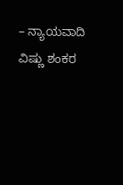– ನ್ಯಾಯವಾದಿ ವಿಷ್ಣು ಶಂಕರ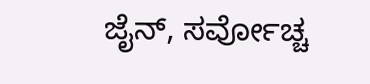ಜೈನ್, ಸರ್ವೋಚ್ಚ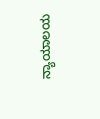ನ್ಯಾಯಾಲಯ